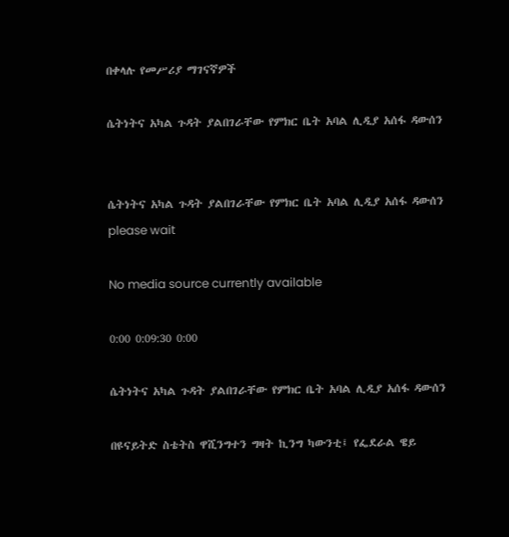በቀላሉ የመሥሪያ ማገናኛዎች

ሴትነትና አካል ጉዳት ያልበገራቸው የምክር ቤት አባል ሊዲያ አሰፋ ዳውሰን


ሴትነትና አካል ጉዳት ያልበገራቸው የምክር ቤት አባል ሊዲያ አሰፋ ዳውሰን
please wait

No media source currently available

0:00 0:09:30 0:00

ሴትነትና አካል ጉዳት ያልበገራቸው የምክር ቤት አባል ሊዲያ አሰፋ ዳውሰን

በዩናይትድ ስቴትስ ዋሺንግተን ግዛት ኪንግ ካውንቲ፤ የፌደራል ዌይ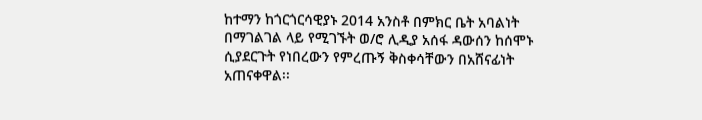ከተማን ከጎርጎርሳዊያኑ 2014 አንስቶ በምክር ቤት አባልነት በማገልገል ላይ የሚገኙት ወ/ሮ ሊዲያ አሰፋ ዳውሰን ከሰሞኑ ሲያደርጉት የነበረውን የምረጡኝ ቅስቀሳቸውን በአሸናፊነት አጠናቀዋል፡፡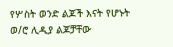የሦስት ወንድ ልጆች እናት የሆኑት ወ/ሮ ሊዲያ ልጆቻቸው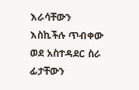እራሳቸውን እስኪችሉ ጥብቀው ወደ አስተዳደር ስራ ፊታቸውን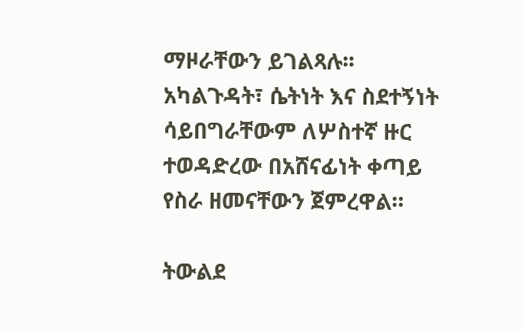ማዞራቸውን ይገልጻሉ፡፡ አካልጉዳት፣ ሴትነት እና ስደተኝነት ሳይበግራቸውም ለሦስተኛ ዙር ተወዳድረው በአሸናፊነት ቀጣይ የስራ ዘመናቸውን ጀምረዋል።

ትውልደ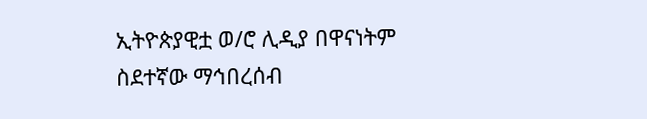ኢትዮጵያዊቷ ወ/ሮ ሊዲያ በዋናነትም ስደተኛው ማኅበረሰብ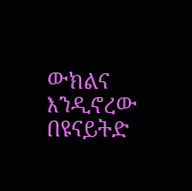ውክልና እንዲኖረው በዩናይትድ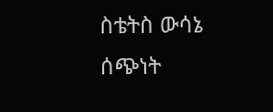ስቴትስ ውሳኔ ሰጭነት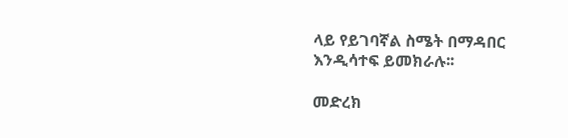ላይ የይገባኛል ስሜት በማዳበር እንዲሳተፍ ይመክራሉ፡፡

መድረክ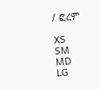/ ፎረም

XS
SM
MD
LG